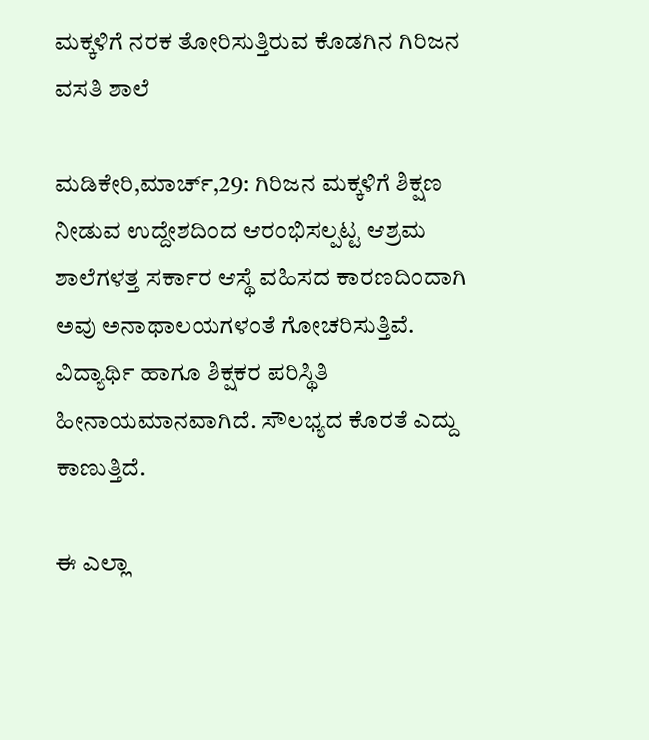ಮಕ್ಕಳಿಗೆ ನರಕ ತೋರಿಸುತ್ತಿರುವ ಕೊಡಗಿನ ಗಿರಿಜನ ವಸತಿ ಶಾಲೆ

ಮಡಿಕೇರಿ,ಮಾರ್ಚ್,29: ಗಿರಿಜನ ಮಕ್ಕಳಿಗೆ ಶಿಕ್ಷಣ ನೀಡುವ ಉದ್ದೇಶದಿಂದ ಆರಂಭಿಸಲ್ಪಟ್ಟ ಆಶ್ರಮ ಶಾಲೆಗಳತ್ತ ಸರ್ಕಾರ ಆಸ್ಥೆ ವಹಿಸದ ಕಾರಣದಿಂದಾಗಿ ಅವು ಅನಾಥಾಲಯಗಳಂತೆ ಗೋಚರಿಸುತ್ತಿವೆ. ವಿದ್ಯಾರ್ಥಿ ಹಾಗೂ ಶಿಕ್ಷಕರ ಪರಿಸ್ಥಿತಿ ಹೀನಾಯಮಾನವಾಗಿದೆ. ಸೌಲಭ್ಯದ ಕೊರತೆ ಎದ್ದು ಕಾಣುತ್ತಿದೆ.

ಈ ಎಲ್ಲಾ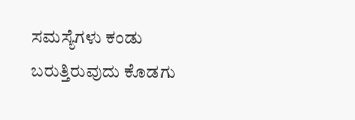ಸಮಸ್ಯೆಗಳು ಕಂಡು ಬರುತ್ತಿರುವುದು ಕೊಡಗು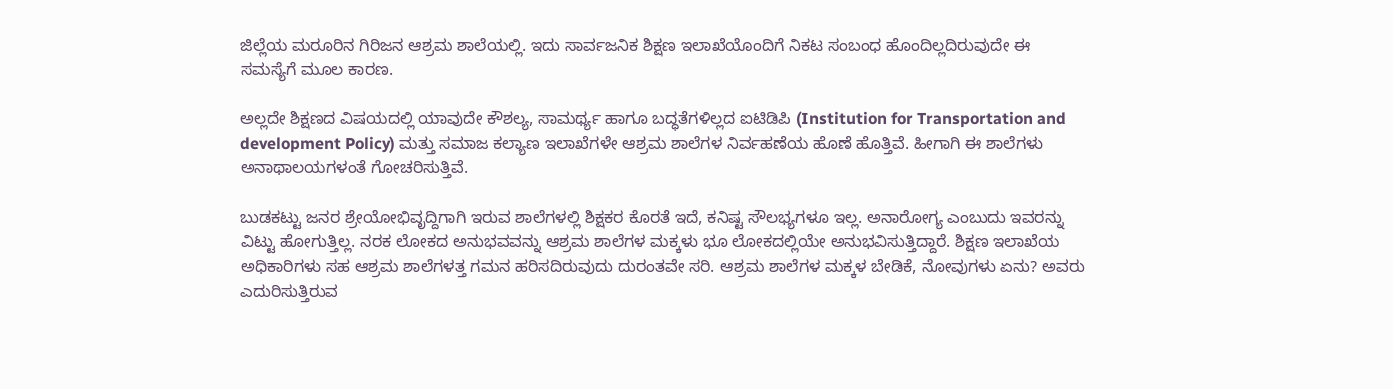ಜಿಲ್ಲೆಯ ಮರೂರಿನ ಗಿರಿಜನ ಆಶ್ರಮ ಶಾಲೆಯಲ್ಲಿ. ಇದು ಸಾರ್ವಜನಿಕ ಶಿಕ್ಷಣ ಇಲಾಖೆಯೊಂದಿಗೆ ನಿಕಟ ಸಂಬಂಧ ಹೊಂದಿಲ್ಲದಿರುವುದೇ ಈ ಸಮಸ್ಯೆಗೆ ಮೂಲ ಕಾರಣ.

ಅಲ್ಲದೇ ಶಿಕ್ಷಣದ ವಿಷಯದಲ್ಲಿ ಯಾವುದೇ ಕೌಶಲ್ಯ, ಸಾಮರ್ಥ್ಯ ಹಾಗೂ ಬದ್ಧತೆಗಳಿಲ್ಲದ ಐಟಿಡಿಪಿ (Institution for Transportation and development Policy) ಮತ್ತು ಸಮಾಜ ಕಲ್ಯಾಣ ಇಲಾಖೆಗಳೇ ಆಶ್ರಮ ಶಾಲೆಗಳ ನಿರ್ವಹಣೆಯ ಹೊಣೆ ಹೊತ್ತಿವೆ. ಹೀಗಾಗಿ ಈ ಶಾಲೆಗಳು ಅನಾಥಾಲಯಗಳಂತೆ ಗೋಚರಿಸುತ್ತಿವೆ.

ಬುಡಕಟ್ಟು ಜನರ ಶ್ರೇಯೋಭಿವೃದ್ದಿಗಾಗಿ ಇರುವ ಶಾಲೆಗಳಲ್ಲಿ ಶಿಕ್ಷಕರ ಕೊರತೆ ಇದೆ, ಕನಿಷ್ಟ ಸೌಲಭ್ಯಗಳೂ ಇಲ್ಲ. ಅನಾರೋಗ್ಯ ಎಂಬುದು ಇವರನ್ನು ವಿಟ್ಟು ಹೋಗುತ್ತಿಲ್ಲ. ನರಕ ಲೋಕದ ಅನುಭವವನ್ನು ಆಶ್ರಮ ಶಾಲೆಗಳ ಮಕ್ಕಳು ಭೂ ಲೋಕದಲ್ಲಿಯೇ ಅನುಭವಿಸುತ್ತಿದ್ದಾರೆ. ಶಿಕ್ಷಣ ಇಲಾಖೆಯ ಅಧಿಕಾರಿಗಳು ಸಹ ಆಶ್ರಮ ಶಾಲೆಗಳತ್ತ ಗಮನ ಹರಿಸದಿರುವುದು ದುರಂತವೇ ಸರಿ. ಆಶ್ರಮ ಶಾಲೆಗಳ ಮಕ್ಕಳ ಬೇಡಿಕೆ, ನೋವುಗಳು ಏನು? ಅವರು ಎದುರಿಸುತ್ತಿರುವ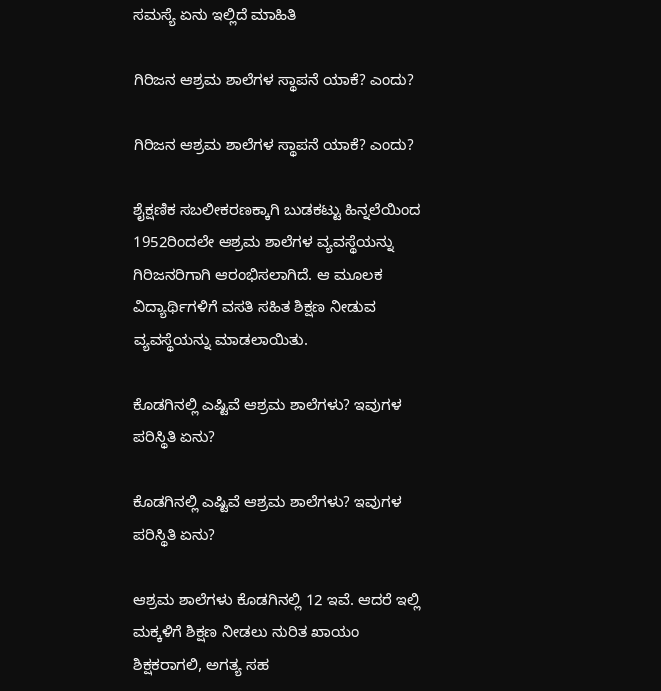ಸಮಸ್ಯೆ ಏನು ಇಲ್ಲಿದೆ ಮಾಹಿತಿ

ಗಿರಿಜನ ಆಶ್ರಮ ಶಾಲೆಗಳ ಸ್ಥಾಪನೆ ಯಾಕೆ? ಎಂದು?

ಗಿರಿಜನ ಆಶ್ರಮ ಶಾಲೆಗಳ ಸ್ಥಾಪನೆ ಯಾಕೆ? ಎಂದು?

ಶೈಕ್ಷಣಿಕ ಸಬಲೀಕರಣಕ್ಕಾಗಿ ಬುಡಕಟ್ಟು ಹಿನ್ನಲೆಯಿಂದ 1952ರಿಂದಲೇ ಆಶ್ರಮ ಶಾಲೆಗಳ ವ್ಯವಸ್ಥೆಯನ್ನು ಗಿರಿಜನರಿಗಾಗಿ ಆರಂಭಿಸಲಾಗಿದೆ. ಆ ಮೂಲಕ ವಿದ್ಯಾರ್ಥಿಗಳಿಗೆ ವಸತಿ ಸಹಿತ ಶಿಕ್ಷಣ ನೀಡುವ ವ್ಯವಸ್ಥೆಯನ್ನು ಮಾಡಲಾಯಿತು.

ಕೊಡಗಿನಲ್ಲಿ ಎಷ್ಟಿವೆ ಆಶ್ರಮ ಶಾಲೆಗಳು? ಇವುಗಳ ಪರಿಸ್ಥಿತಿ ಏನು?

ಕೊಡಗಿನಲ್ಲಿ ಎಷ್ಟಿವೆ ಆಶ್ರಮ ಶಾಲೆಗಳು? ಇವುಗಳ ಪರಿಸ್ಥಿತಿ ಏನು?

ಆಶ್ರಮ ಶಾಲೆಗಳು ಕೊಡಗಿನಲ್ಲಿ 12 ಇವೆ. ಆದರೆ ಇಲ್ಲಿ ಮಕ್ಕಳಿಗೆ ಶಿಕ್ಷಣ ನೀಡಲು ನುರಿತ ಖಾಯಂ ಶಿಕ್ಷಕರಾಗಲಿ, ಅಗತ್ಯ ಸಹ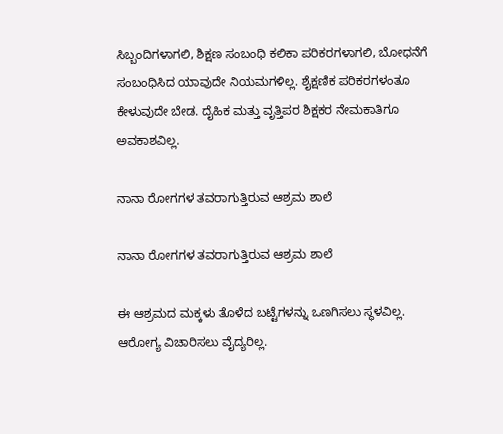ಸಿಬ್ಬಂದಿಗಳಾಗಲಿ, ಶಿಕ್ಷಣ ಸಂಬಂಧಿ ಕಲಿಕಾ ಪರಿಕರಗಳಾಗಲಿ, ಬೋಧನೆಗೆ ಸಂಬಂಧಿಸಿದ ಯಾವುದೇ ನಿಯಮಗಳಿಲ್ಲ. ಶೈಕ್ಷಣಿಕ ಪರಿಕರಗಳಂತೂ ಕೇಳುವುದೇ ಬೇಡ. ದೈಹಿಕ ಮತ್ತು ವೃತ್ತಿಪರ ಶಿಕ್ಷಕರ ನೇಮಕಾತಿಗೂ ಅವಕಾಶವಿಲ್ಲ.

ನಾನಾ ರೋಗಗಳ ತವರಾಗುತ್ತಿರುವ ಆಶ್ರಮ ಶಾಲೆ

ನಾನಾ ರೋಗಗಳ ತವರಾಗುತ್ತಿರುವ ಆಶ್ರಮ ಶಾಲೆ

ಈ ಆಶ್ರಮದ ಮಕ್ಕಳು ತೊಳೆದ ಬಟ್ಟೆಗಳನ್ನು ಒಣಗಿಸಲು ಸ್ಥಳವಿಲ್ಲ. ಆರೋಗ್ಯ ವಿಚಾರಿಸಲು ವೈದ್ಯರಿಲ್ಲ.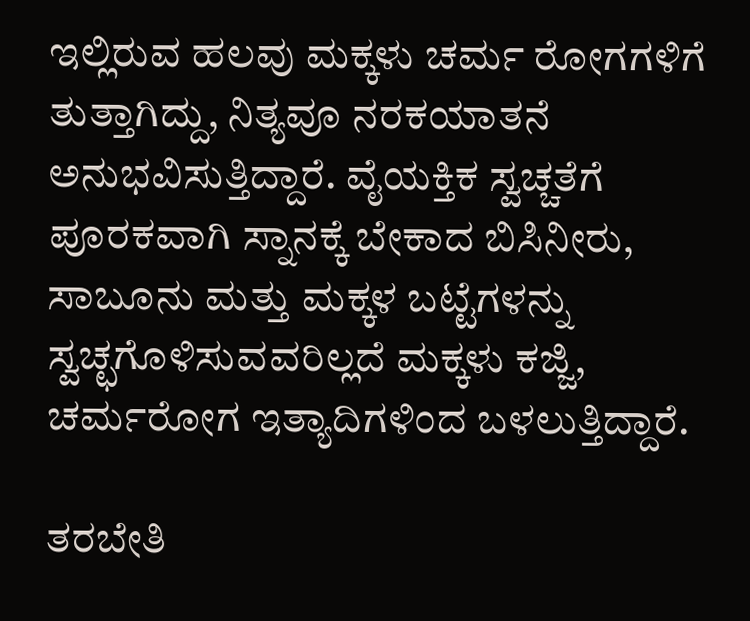ಇಲ್ಲಿರುವ ಹಲವು ಮಕ್ಕಳು ಚರ್ಮ ರೋಗಗಳಿಗೆ ತುತ್ತಾಗಿದ್ದು, ನಿತ್ಯವೂ ನರಕಯಾತನೆ ಅನುಭವಿಸುತ್ತಿದ್ದಾರೆ. ವೈಯಕ್ತಿಕ ಸ್ವಚ್ಚತೆಗೆ ಪೂರಕವಾಗಿ ಸ್ನಾನಕ್ಕೆ ಬೇಕಾದ ಬಿಸಿನೀರು, ಸಾಬೂನು ಮತ್ತು ಮಕ್ಕಳ ಬಟ್ಟೆಗಳನ್ನು ಸ್ವಚ್ಛಗೊಳಿಸುವವರಿಲ್ಲದೆ ಮಕ್ಕಳು ಕಜ್ಜಿ, ಚರ್ಮರೋಗ ಇತ್ಯಾದಿಗಳಿಂದ ಬಳಲುತ್ತಿದ್ದಾರೆ.

ತರಬೇತಿ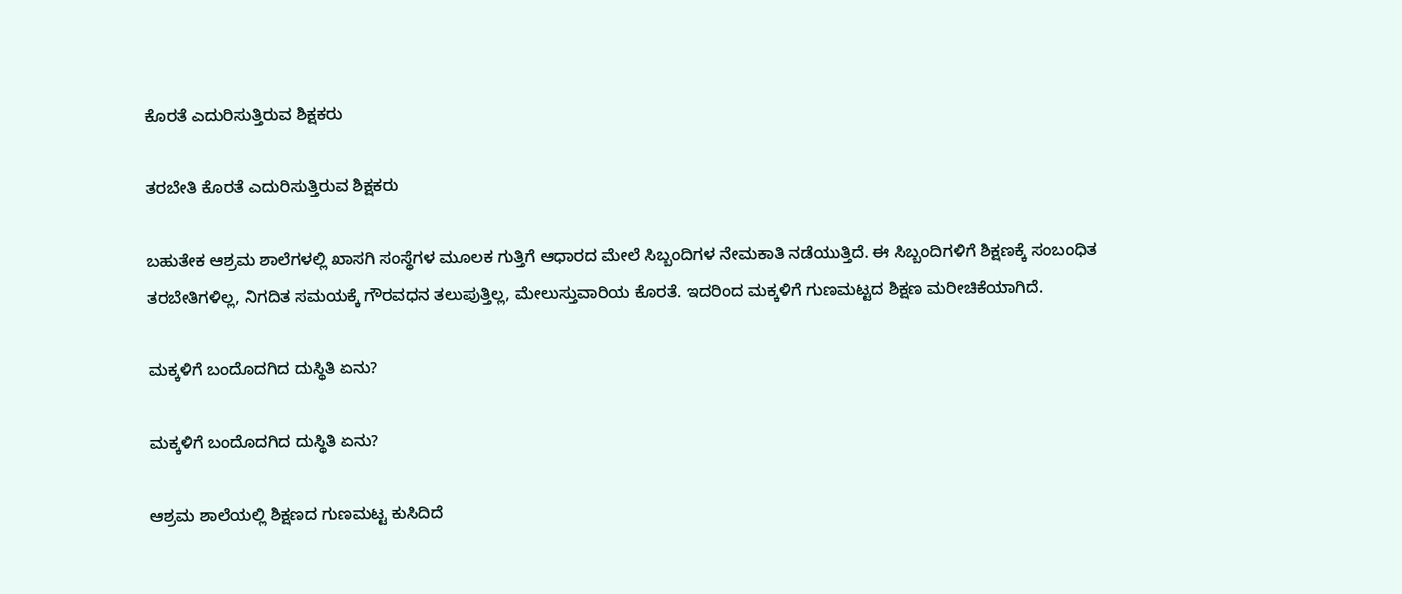ಕೊರತೆ ಎದುರಿಸುತ್ತಿರುವ ಶಿಕ್ಷಕರು

ತರಬೇತಿ ಕೊರತೆ ಎದುರಿಸುತ್ತಿರುವ ಶಿಕ್ಷಕರು

ಬಹುತೇಕ ಆಶ್ರಮ ಶಾಲೆಗಳಲ್ಲಿ ಖಾಸಗಿ ಸಂಸ್ಥೆಗಳ ಮೂಲಕ ಗುತ್ತಿಗೆ ಆಧಾರದ ಮೇಲೆ ಸಿಬ್ಬಂದಿಗಳ ನೇಮಕಾತಿ ನಡೆಯುತ್ತಿದೆ. ಈ ಸಿಬ್ಬಂದಿಗಳಿಗೆ ಶಿಕ್ಷಣಕ್ಕೆ ಸಂಬಂಧಿತ ತರಬೇತಿಗಳಿಲ್ಲ, ನಿಗದಿತ ಸಮಯಕ್ಕೆ ಗೌರವಧನ ತಲುಪುತ್ತಿಲ್ಲ, ಮೇಲುಸ್ತುವಾರಿಯ ಕೊರತೆ. ಇದರಿಂದ ಮಕ್ಕಳಿಗೆ ಗುಣಮಟ್ಟದ ಶಿಕ್ಷಣ ಮರೀಚಿಕೆಯಾಗಿದೆ.

ಮಕ್ಕಳಿಗೆ ಬಂದೊದಗಿದ ದುಸ್ಥಿತಿ ಏನು?

ಮಕ್ಕಳಿಗೆ ಬಂದೊದಗಿದ ದುಸ್ಥಿತಿ ಏನು?

ಆಶ್ರಮ ಶಾಲೆಯಲ್ಲಿ ಶಿಕ್ಷಣದ ಗುಣಮಟ್ಟ ಕುಸಿದಿದೆ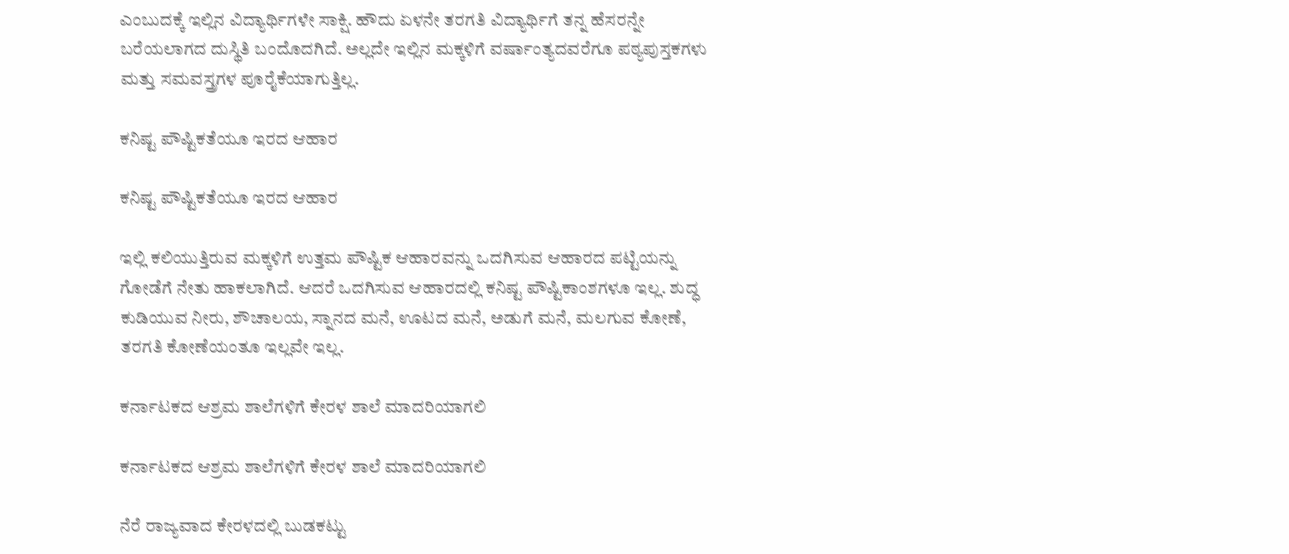ಎಂಬುದಕ್ಕೆ ಇಲ್ಲಿನ ವಿದ್ಯಾರ್ಥಿಗಳೇ ಸಾಕ್ಷಿ. ಹೌದು ಏಳನೇ ತರಗತಿ ವಿದ್ಯಾರ್ಥಿಗೆ ತನ್ನ ಹೆಸರನ್ನೇ ಬರೆಯಲಾಗದ ದುಸ್ಥಿತಿ ಬಂದೊದಗಿದೆ. ಅಲ್ಲದೇ ಇಲ್ಲಿನ ಮಕ್ಕಳಿಗೆ ವರ್ಷಾಂತ್ಯದವರೆಗೂ ಪಠ್ಯಪುಸ್ತಕಗಳು ಮತ್ತು ಸಮವಸ್ತ್ರಗಳ ಪೂರೈಕೆಯಾಗುತ್ತಿಲ್ಲ.

ಕನಿಷ್ಟ ಪೌಷ್ಟಿಕತೆಯೂ ಇರದ ಆಹಾರ

ಕನಿಷ್ಟ ಪೌಷ್ಟಿಕತೆಯೂ ಇರದ ಆಹಾರ

ಇಲ್ಲಿ ಕಲಿಯುತ್ತಿರುವ ಮಕ್ಕಳಿಗೆ ಉತ್ತಮ ಪೌಷ್ಟಿಕ ಆಹಾರವನ್ನು ಒದಗಿಸುವ ಆಹಾರದ ಪಟ್ಟಿಯನ್ನು ಗೋಡೆಗೆ ನೇತು ಹಾಕಲಾಗಿದೆ. ಆದರೆ ಒದಗಿಸುವ ಆಹಾರದಲ್ಲಿ ಕನಿಷ್ಟ ಪೌಷ್ಟಿಕಾಂಶಗಳೂ ಇಲ್ಲ. ಶುದ್ಧ ಕುಡಿಯುವ ನೀರು, ಶೌಚಾಲಯ, ಸ್ನಾನದ ಮನೆ, ಊಟದ ಮನೆ, ಅಡುಗೆ ಮನೆ, ಮಲಗುವ ಕೋಣೆ, ತರಗತಿ ಕೋಣೆಯಂತೂ ಇಲ್ಲವೇ ಇಲ್ಲ.

ಕರ್ನಾಟಕದ ಆಶ್ರಮ ಶಾಲೆಗಳಿಗೆ ಕೇರಳ ಶಾಲೆ ಮಾದರಿಯಾಗಲಿ

ಕರ್ನಾಟಕದ ಆಶ್ರಮ ಶಾಲೆಗಳಿಗೆ ಕೇರಳ ಶಾಲೆ ಮಾದರಿಯಾಗಲಿ

ನೆರೆ ರಾಜ್ಯವಾದ ಕೇರಳದಲ್ಲಿ ಬುಡಕಟ್ಟು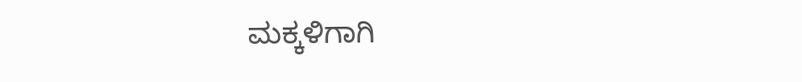ಮಕ್ಕಳಿಗಾಗಿ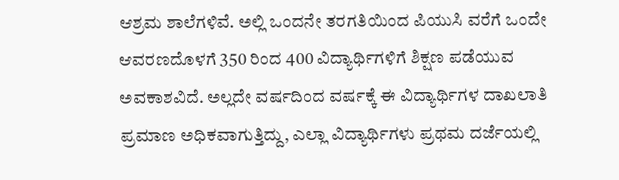ಆಶ್ರಮ ಶಾಲೆಗಳಿವೆ. ಅಲ್ಲಿ ಒಂದನೇ ತರಗತಿಯಿಂದ ಪಿಯುಸಿ ವರೆಗೆ ಒಂದೇ ಆವರಣದೊಳಗೆ 350 ರಿಂದ 400 ವಿದ್ಯಾರ್ಥಿಗಳಿಗೆ ಶಿಕ್ಷಣ ಪಡೆಯುವ ಅವಕಾಶವಿದೆ. ಅಲ್ಲದೇ ವರ್ಷದಿಂದ ವರ್ಷಕ್ಕೆ ಈ ವಿದ್ಯಾರ್ಥಿಗಳ ದಾಖಲಾತಿ ಪ್ರಮಾಣ ಅಧಿಕವಾಗುತ್ತಿದ್ದು, ಎಲ್ಲಾ ವಿದ್ಯಾರ್ಥಿಗಳು ಪ್ರಥಮ ದರ್ಜೆಯಲ್ಲಿ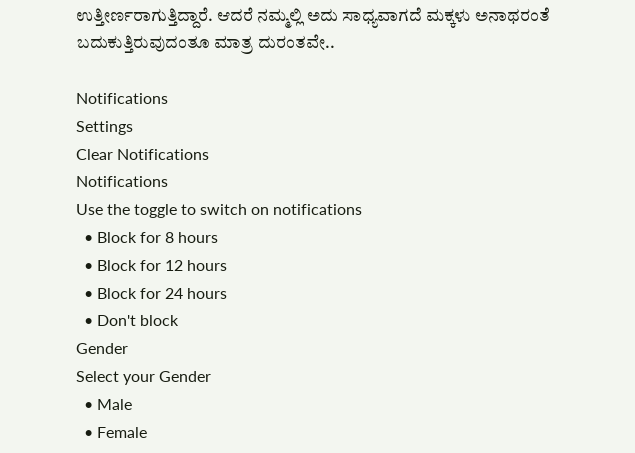ಉತ್ತೀರ್ಣರಾಗುತ್ತಿದ್ದಾರೆ. ಆದರೆ ನಮ್ಮಲ್ಲಿ ಅದು ಸಾಧ್ಯವಾಗದೆ ಮಕ್ಕಳು ಅನಾಥರಂತೆ ಬದುಕುತ್ತಿರುವುದಂತೂ ಮಾತ್ರ ದುರಂತವೇ..

Notifications
Settings
Clear Notifications
Notifications
Use the toggle to switch on notifications
  • Block for 8 hours
  • Block for 12 hours
  • Block for 24 hours
  • Don't block
Gender
Select your Gender
  • Male
  • Female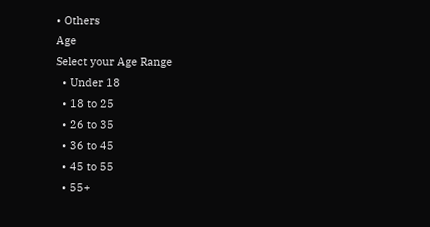• Others
Age
Select your Age Range
  • Under 18
  • 18 to 25
  • 26 to 35
  • 36 to 45
  • 45 to 55
  • 55+